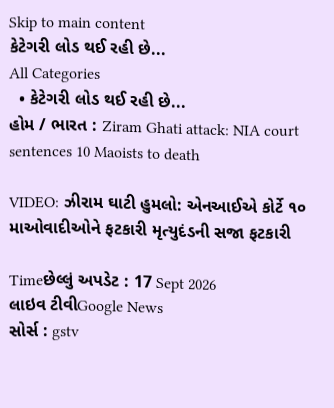Skip to main content
કેટેગરી લોડ થઈ રહી છે...
All Categories
  • કેટેગરી લોડ થઈ રહી છે...
હોમ / ભારત : Ziram Ghati attack: NIA court sentences 10 Maoists to death

VIDEO: ઝીરામ ઘાટી હુમલો: એનઆઈએ કોર્ટે ૧૦ માઓવાદીઓને ફટકારી મૃત્યુદંડની સજા ફટકારી

Timeછેલ્લું અપડેટ : 17 Sept 2026
લાઇવ ટીવીGoogle News
સોર્સ : gstv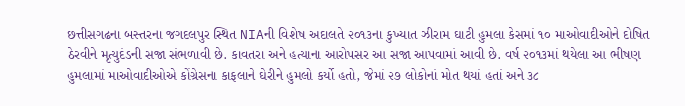છત્તીસગઢના બસ્તરના જગદલપુર સ્થિત NIAની વિશેષ અદાલતે ૨૦૧૩ના કુખ્યાત ઝીરામ ઘાટી હુમલા કેસમાં ૧૦ માઓવાદીઓને દોષિત ઠેરવીને મૃત્યુદંડની સજા સંભળાવી છે. કાવતરા અને હત્યાના આરોપસર આ સજા આપવામાં આવી છે. વર્ષ ૨૦૧૩માં થયેલા આ ભીષણ હુમલામાં માઓવાદીઓએ કોંગ્રેસના કાફલાને ઘેરીને હુમલો કર્યો હતો, જેમાં ૨૭ લોકોનાં મોત થયાં હતાં અને ૩૮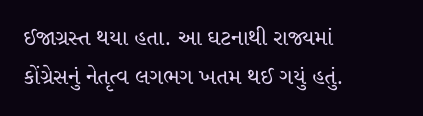ઈજાગ્રસ્ત થયા હતા. આ ઘટનાથી રાજ્યમાં કોંગ્રેસનું નેતૃત્વ લગભગ ખતમ થઈ ગયું હતું.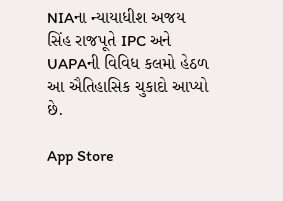NIAના ન્યાયાધીશ અજય સિંહ રાજપૂતે IPC અને UAPAની વિવિધ કલમો હેઠળ આ ઐતિહાસિક ચુકાદો આપ્યો છે.

App Store